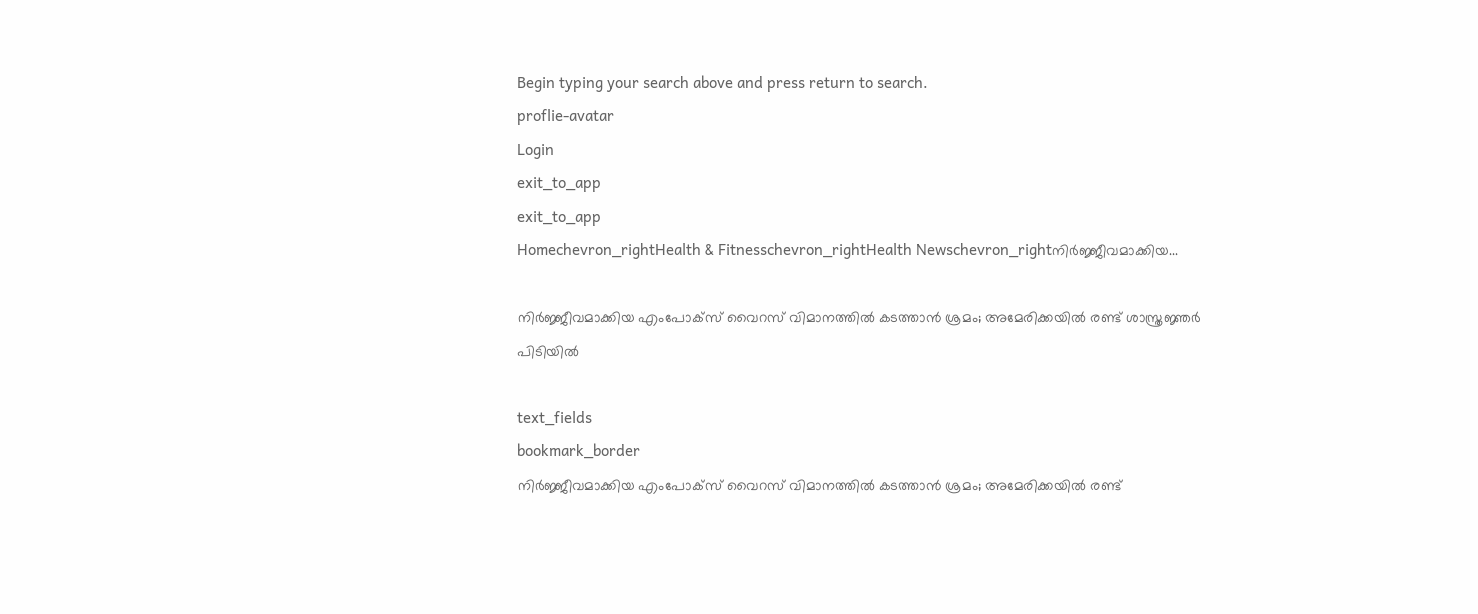Begin typing your search above and press return to search.
proflie-avatar
Login
exit_to_app
exit_to_app
Homechevron_rightHealth & Fitnesschevron_rightHealth Newschevron_rightനിർജ്ജീവമാക്കിയ...

നിർജ്ജീവമാക്കിയ എംപോക്സ് വൈറസ് വിമാനത്തിൽ കടത്താൻ ശ്രമം; അമേരിക്കയിൽ രണ്ട് ശാസ്ത്രജ്ഞർ പിടിയിൽ

text_fields
bookmark_border
നിർജ്ജീവമാക്കിയ എംപോക്സ് വൈറസ് വിമാനത്തിൽ കടത്താൻ ശ്രമം; അമേരിക്കയിൽ രണ്ട്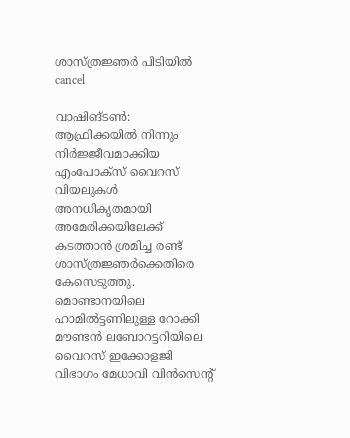ശാസ്ത്രജ്ഞർ പിടിയിൽ
cancel

വാഷിങ്‌ടൺ: ആഫ്രിക്കയിൽ നിന്നും നിർജ്ജീവമാക്കിയ എംപോക്സ് വൈറസ് വിയലുകൾ അനധികൃതമായി അമേരിക്കയിലേക്ക് കടത്താൻ ശ്രമിച്ച രണ്ട് ശാസ്ത്രജ്ഞർക്കെതിരെ കേസെടുത്തു. മൊണ്ടാനയിലെ ഹാമിൽട്ടണിലുള്ള റോക്കി മൗണ്ടൻ ലബോറട്ടറിയിലെ വൈറസ് ഇക്കോളജി വിഭാഗം മേധാവി വിൻസെന്റ്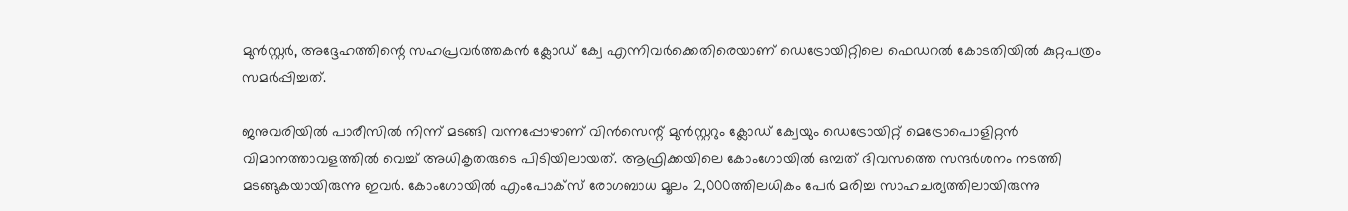മുൻസ്റ്റർ, അദ്ദേഹത്തിന്റെ സഹപ്രവർത്തകൻ ക്ലോഡ് ക്വേ എന്നിവർക്കെതിരെയാണ് ഡെട്രോയിറ്റിലെ ഫെഡറൽ കോടതിയിൽ കുറ്റപത്രം സമർപ്പിച്ചത്.

ജനുവരിയിൽ പാരീസിൽ നിന്ന് മടങ്ങി വന്നപ്പോഴാണ് വിൻസെന്റ് മുൻസ്റ്ററും ക്ലോഡ് ക്വേയും ഡെട്രോയിറ്റ് മെട്രോപൊളിറ്റൻ വിമാനത്താവളത്തിൽ വെച്ച് അധികൃതരുടെ പിടിയിലായത്. ആഫ്രിക്കയിലെ കോംഗോയിൽ ഒമ്പത് ദിവസത്തെ സന്ദർശനം നടത്തി മടങ്ങുകയായിരുന്നു ഇവർ. കോംഗോയിൽ എംപോക്സ് രോഗബാധ മൂലം 2,000ത്തിലധികം പേർ മരിച്ച സാഹചര്യത്തിലായിരുന്നു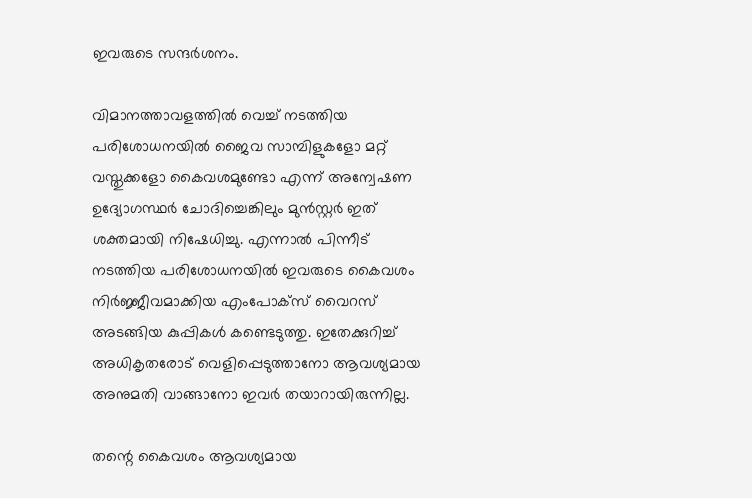ഇവരുടെ സന്ദർശനം.

വിമാനത്താവളത്തിൽ വെച്ച് നടത്തിയ പരിശോധനയിൽ ജൈവ സാമ്പിളുകളോ മറ്റ് വസ്തുക്കളോ കൈവശമുണ്ടോ എന്ന് അന്വേഷണ ഉദ്യോഗസ്ഥർ ചോദിച്ചെങ്കിലും മുൻസ്റ്റർ ഇത് ശക്തമായി നിഷേധിച്ചു. എന്നാൽ പിന്നീട് നടത്തിയ പരിശോധനയിൽ ഇവരുടെ കൈവശം നിർജ്ജീവമാക്കിയ എംപോക്സ് വൈറസ് അടങ്ങിയ കുപ്പികൾ കണ്ടെടുത്തു. ഇതേക്കുറിച്ച് അധികൃതരോട് വെളിപ്പെടുത്താനോ ആവശ്യമായ അനുമതി വാങ്ങാനോ ഇവർ തയാറായിരുന്നില്ല.

തന്റെ കൈവശം ആവശ്യമായ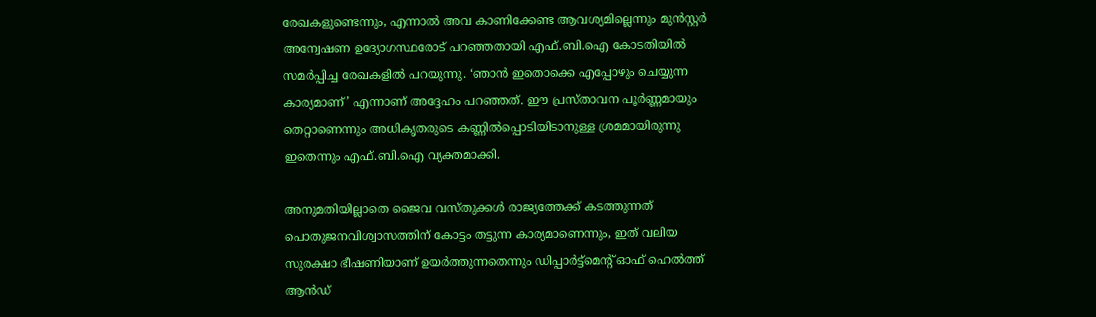രേഖകളുണ്ടെന്നും, എന്നാൽ അവ കാണിക്കേണ്ട ആവശ്യമില്ലെന്നും മുൻസ്റ്റർ അന്വേഷണ ഉദ്യോഗസ്ഥരോട് പറഞ്ഞതായി എഫ്.ബി.ഐ കോടതിയിൽ സമർപ്പിച്ച രേഖകളിൽ പറയുന്നു. ‘ഞാൻ ഇതൊക്കെ എപ്പോഴും ചെയ്യുന്ന കാര്യമാണ്’ എന്നാണ് അദ്ദേഹം പറഞ്ഞത്. ഈ പ്രസ്താവന പൂർണ്ണമായും തെറ്റാണെന്നും അധികൃതരുടെ കണ്ണിൽപ്പൊടിയിടാനുള്ള ശ്രമമായിരുന്നു ഇതെന്നും എഫ്.ബി.ഐ വ്യക്തമാക്കി.

അനുമതിയില്ലാതെ ജൈവ വസ്തുക്കൾ രാജ്യത്തേക്ക് കടത്തുന്നത് പൊതുജനവിശ്വാസത്തിന് കോട്ടം തട്ടുന്ന കാര്യമാണെന്നും, ഇത് വലിയ സുരക്ഷാ ഭീഷണിയാണ് ഉയർത്തുന്നതെന്നും ഡിപ്പാർട്ട്‌മെന്റ് ഓഫ് ഹെൽത്ത് ആൻഡ്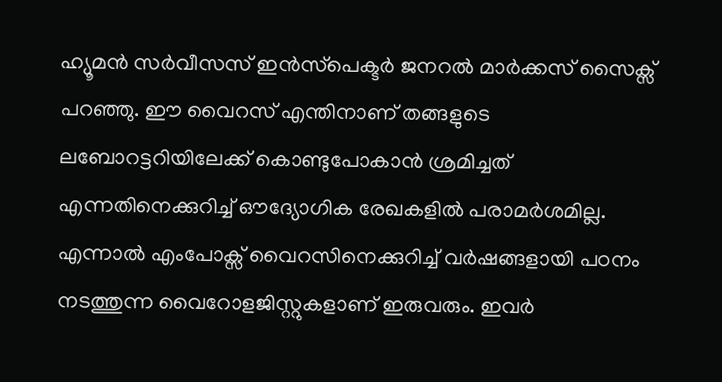ഹ്യൂമൻ സർവീസസ് ഇൻസ്‌പെക്ടർ ജനറൽ മാർക്കസ് സൈക്സ് പറഞ്ഞു. ഈ വൈറസ് എന്തിനാണ് തങ്ങളുടെ ലബോറട്ടറിയിലേക്ക് കൊണ്ടുപോകാൻ ശ്രമിച്ചത് എന്നതിനെക്കുറിച്ച് ഔദ്യോഗിക രേഖകളിൽ പരാമർശമില്ല. എന്നാൽ എംപോക്സ് വൈറസിനെക്കുറിച്ച് വർഷങ്ങളായി പഠനം നടത്തുന്ന വൈറോളജിസ്റ്റുകളാണ് ഇരുവരും. ഇവർ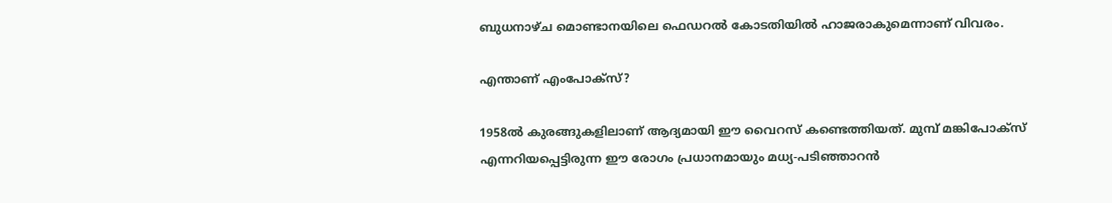ബുധനാഴ്ച മൊണ്ടാനയിലെ ഫെഡറൽ കോടതിയിൽ ഹാജരാകുമെന്നാണ് വിവരം.

എന്താണ് എംപോക്സ്?

1958ൽ കുരങ്ങുകളിലാണ് ആദ്യമായി ഈ വൈറസ് കണ്ടെത്തിയത്. മുമ്പ് മങ്കിപോക്സ് എന്നറിയപ്പെട്ടിരുന്ന ഈ രോഗം പ്രധാനമായും മധ്യ-പടിഞ്ഞാറൻ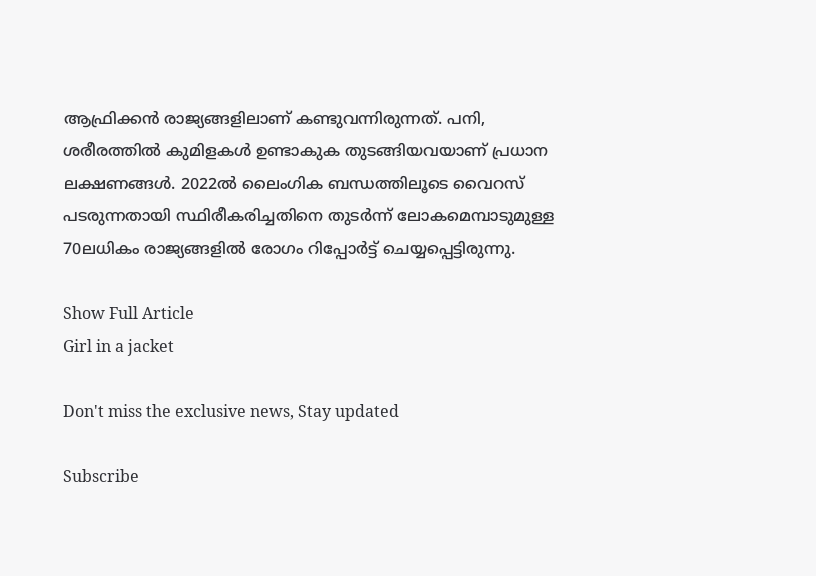ആഫ്രിക്കൻ രാജ്യങ്ങളിലാണ് കണ്ടുവന്നിരുന്നത്. പനി, ശരീരത്തിൽ കുമിളകൾ ഉണ്ടാകുക തുടങ്ങിയവയാണ് പ്രധാന ലക്ഷണങ്ങൾ. 2022ൽ ലൈംഗിക ബന്ധത്തിലൂടെ വൈറസ് പടരുന്നതായി സ്ഥിരീകരിച്ചതിനെ തുടർന്ന് ലോകമെമ്പാടുമുള്ള 70ലധികം രാജ്യങ്ങളിൽ രോഗം റിപ്പോർട്ട് ചെയ്യപ്പെട്ടിരുന്നു.

Show Full Article
Girl in a jacket

Don't miss the exclusive news, Stay updated

Subscribe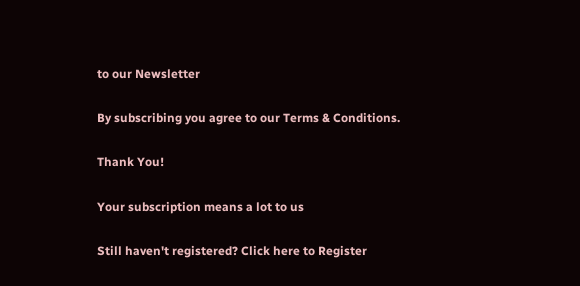to our Newsletter

By subscribing you agree to our Terms & Conditions.

Thank You!

Your subscription means a lot to us

Still haven't registered? Click here to Register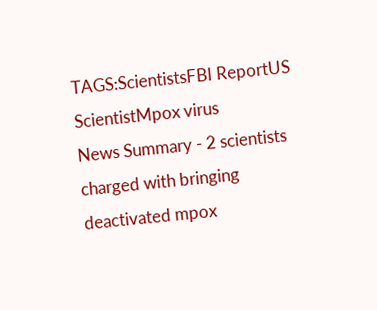TAGS:ScientistsFBI ReportUS ScientistMpox virus
News Summary - 2 scientists charged with bringing deactivated mpox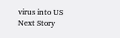virus into US
Next Story